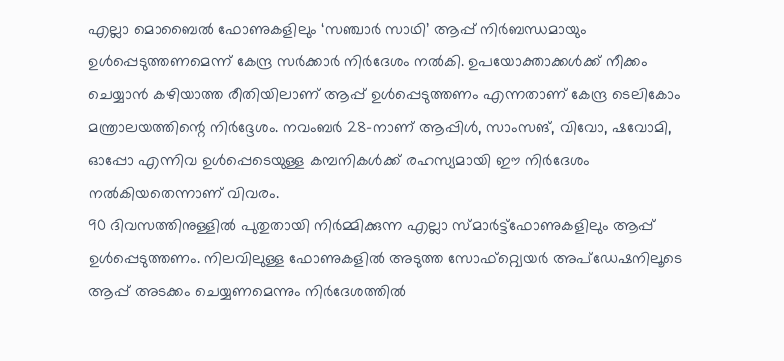എല്ലാ മൊബൈൽ ഫോണുകളിലും ‘സഞ്ചാർ സാഥി’ ആപ്പ് നിർബന്ധമായും ഉൾപ്പെടുത്തണമെന്ന് കേന്ദ്ര സർക്കാർ നിർദേശം നൽകി. ഉപയോക്താക്കൾക്ക് നീക്കം ചെയ്യാൻ കഴിയാത്ത രീതിയിലാണ് ആപ്പ് ഉൾപ്പെടുത്തണം എന്നതാണ് കേന്ദ്ര ടെലികോം മന്ത്രാലയത്തിന്റെ നിർദ്ദേശം. നവംബർ 28-നാണ് ആപ്പിൾ, സാംസങ്, വിവോ, ഷവോമി, ഓപ്പോ എന്നിവ ഉൾപ്പെടെയുള്ള കമ്പനികൾക്ക് രഹസ്യമായി ഈ നിർദേശം നൽകിയതെന്നാണ് വിവരം.
90 ദിവസത്തിനുള്ളിൽ പുതുതായി നിർമ്മിക്കുന്ന എല്ലാ സ്മാർട്ട്ഫോണുകളിലും ആപ്പ് ഉൾപ്പെടുത്തണം. നിലവിലുള്ള ഫോണുകളിൽ അടുത്ത സോഫ്റ്റ്വെയർ അപ്ഡേഷനിലൂടെ ആപ്പ് അടക്കം ചെയ്യണമെന്നും നിർദേശത്തിൽ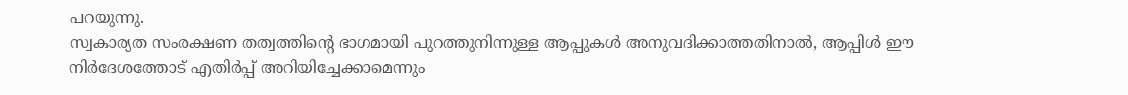പറയുന്നു.
സ്വകാര്യത സംരക്ഷണ തത്വത്തിന്റെ ഭാഗമായി പുറത്തുനിന്നുള്ള ആപ്പുകൾ അനുവദിക്കാത്തതിനാൽ, ആപ്പിൾ ഈ നിർദേശത്തോട് എതിർപ്പ് അറിയിച്ചേക്കാമെന്നും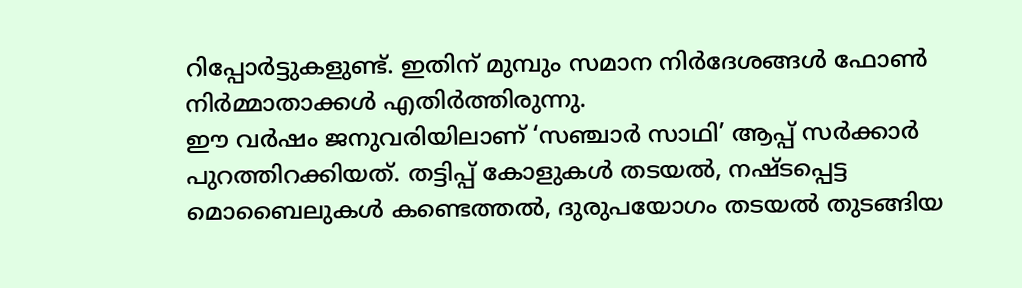റിപ്പോർട്ടുകളുണ്ട്. ഇതിന് മുമ്പും സമാന നിർദേശങ്ങൾ ഫോൺ നിർമ്മാതാക്കൾ എതിർത്തിരുന്നു.
ഈ വർഷം ജനുവരിയിലാണ് ‘സഞ്ചാർ സാഥി’ ആപ്പ് സർക്കാർ പുറത്തിറക്കിയത്. തട്ടിപ്പ് കോളുകൾ തടയൽ, നഷ്ടപ്പെട്ട മൊബൈലുകൾ കണ്ടെത്തൽ, ദുരുപയോഗം തടയൽ തുടങ്ങിയ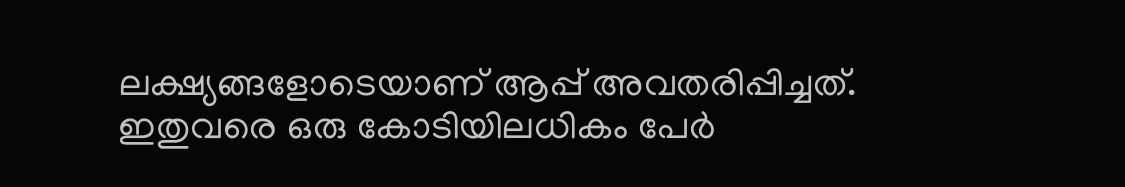ലക്ഷ്യങ്ങളോടെയാണ് ആപ്പ് അവതരിപ്പിച്ചത്. ഇതുവരെ ഒരു കോടിയിലധികം പേർ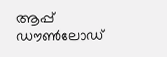ആപ്പ് ഡൗൺലോഡ്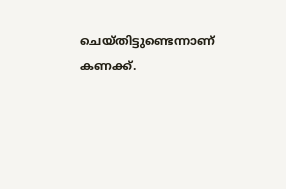ചെയ്തിട്ടുണ്ടെന്നാണ് കണക്ക്.